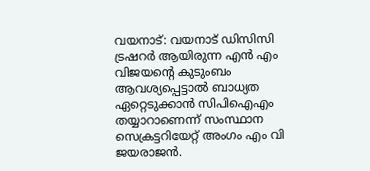വയനാട്: വയനാട് ഡിസിസി ട്രഷറർ ആയിരുന്ന എൻ എം വിജയൻ്റെ കുടുംബം ആവശ്യപ്പെട്ടാൽ ബാധ്യത ഏറ്റെടുക്കാൻ സിപിഐഎം തയ്യാറാണെന്ന് സംസ്ഥാന സെക്രട്ടറിയേറ്റ് അംഗം എം വി ജയരാജൻ.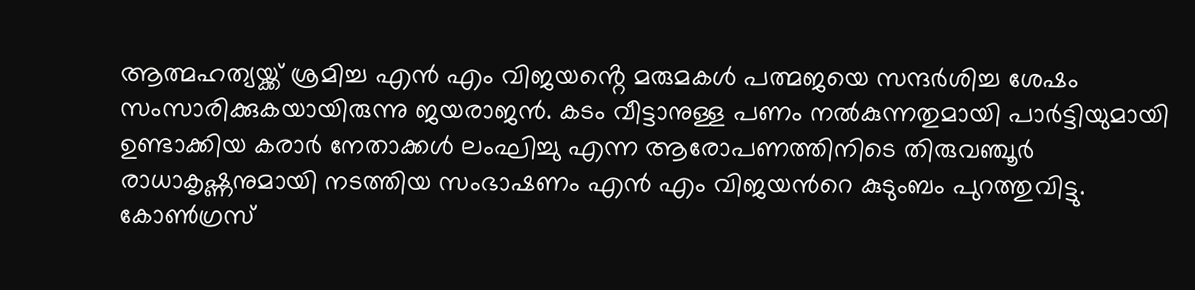ആത്മഹത്യയ്ക്ക് ശ്രമിച്ച എൻ എം വിജയൻ്റെ മരുമകൾ പത്മജയെ സന്ദർശിച്ച ശേഷം സംസാരിക്കുകയായിരുന്നു ജയരാജൻ. കടം വീട്ടാനുള്ള പണം നൽകുന്നതുമായി പാർട്ടിയുമായി ഉണ്ടാക്കിയ കരാർ നേതാക്കൾ ലംഘിച്ചു എന്ന ആരോപണത്തിനിടെ തിരുവഞ്ചൂർ രാധാകൃഷ്ണനുമായി നടത്തിയ സംഭാഷണം എൻ എം വിജയൻറെ കുടുംബം പുറത്തുവിട്ടു. കോൺഗ്രസ്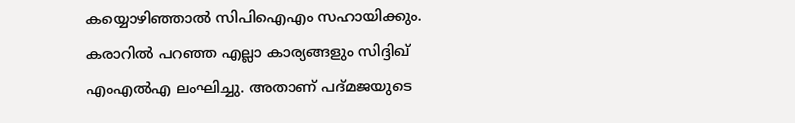കയ്യൊഴിഞ്ഞാൽ സിപിഐഎം സഹായിക്കും. കരാറിൽ പറഞ്ഞ എല്ലാ കാര്യങ്ങളും സിദ്ദിഖ് എംഎൽഎ ലംഘിച്ചു. അതാണ് പദ്മജയുടെ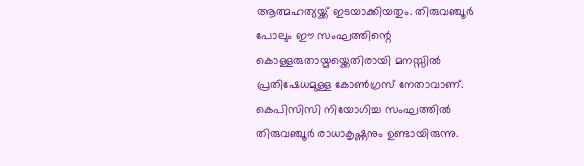ആത്മഹത്യയ്ക്ക് ഇടയാക്കിയതും. തിരുവഞ്ചൂർ പോലും ഈ സംഘത്തിന്റെ കൊള്ളരുതായ്മയ്ക്കെതിരായി മനസ്സിൽ പ്രതിഷേധമുള്ള കോൺഗ്രസ് നേതാവാണ്.
കെപിസിസി നിയോഗിച്ച സംഘത്തിൽ തിരുവഞ്ചൂർ രാധാകൃഷ്ണനും ഉണ്ടായിരുന്നു.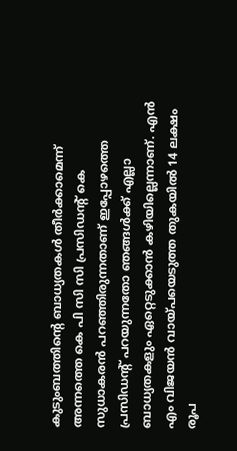കുടുംബത്തിന്റെ ബാധ്യതകൾ തീർക്കാമെന്ന് അന്നത്തെ കെ പി സി സി പ്രസിഡന്റ് കെ സുധാകരൻ പറഞ്ഞിരുന്നതാണ് ഇപ്പോഴത്തെ പ്രസിഡന്റ് പറയുന്നതോ ഞങ്ങൾക്ക് എല്ലാ ബാധ്യതകളും ഏറ്റെടുക്കാൻ കഴിയില്ലെന്നാണ്. എൻ എം വിജയൻ വായ്പയെടുത്ത തുകയിൽ 14 ലക്ഷം രൂപ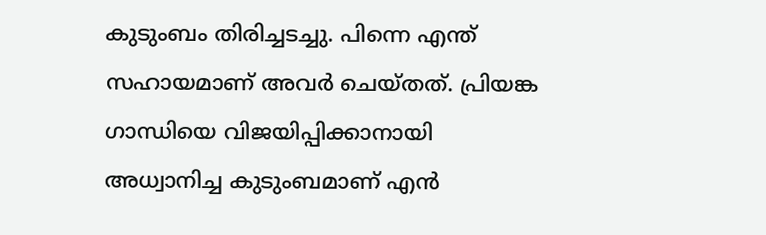കുടുംബം തിരിച്ചടച്ചു. പിന്നെ എന്ത് സഹായമാണ് അവർ ചെയ്തത്. പ്രിയങ്ക ഗാന്ധിയെ വിജയിപ്പിക്കാനായി അധ്വാനിച്ച കുടുംബമാണ് എൻ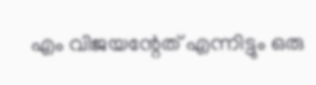എം വിജയന്റേത് എന്നിട്ടും ഒരു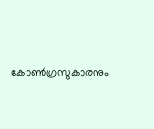കോൺഗ്രസുകാരനും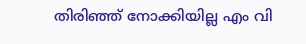തിരിഞ്ഞ് നോക്കിയില്ല എം വി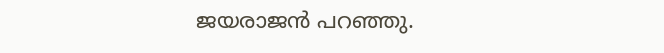ജയരാജൻ പറഞ്ഞു.